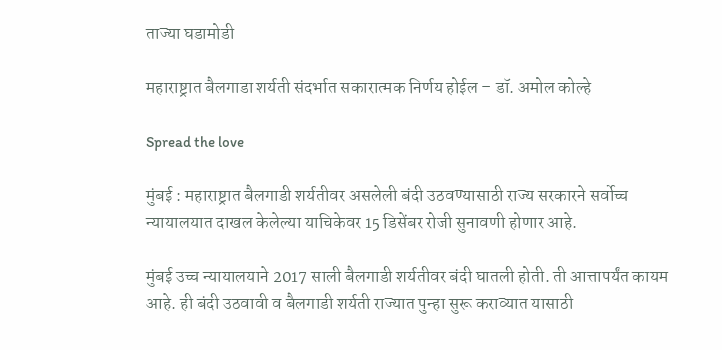ताज्या घडामोडी

महाराष्ट्रात बैलगाडा शर्यती संदर्भात सकारात्मक निर्णय होईल – डॉ. अमोल कोल्हे

Spread the love

मुंबई : महाराष्ट्रात बैलगाडी शर्यतीवर असलेली बंदी उठवण्यासाठी राज्य सरकारने सर्वोच्च न्यायालयात दाखल केलेल्या याचिकेवर 15 डिसेंबर रोजी सुनावणी होणार आहे.

मुंबई उच्च न्यायालयाने 2017 साली बैलगाडी शर्यतीवर बंदी घातली होती. ती आत्तापर्यंत कायम आहे. ही बंदी उठवावी व बैलगाडी शर्यती राज्यात पुन्हा सुरू कराव्यात यासाठी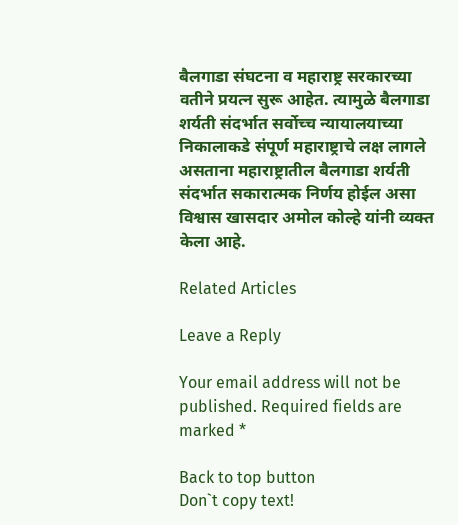बैलगाडा संघटना व महाराष्ट्र सरकारच्या वतीने प्रयत्न सुरू आहेत. त्यामुळे बैलगाडा शर्यती संदर्भात सर्वोच्च न्यायालयाच्या निकालाकडे संपूर्ण महाराष्ट्राचे लक्ष लागले असताना महाराष्ट्रातील बैलगाडा शर्यती संदर्भात सकारात्मक निर्णय होईल असा विश्वास खासदार अमोल कोल्हे यांनी व्यक्त केला आहे.

Related Articles

Leave a Reply

Your email address will not be published. Required fields are marked *

Back to top button
Don`t copy text!